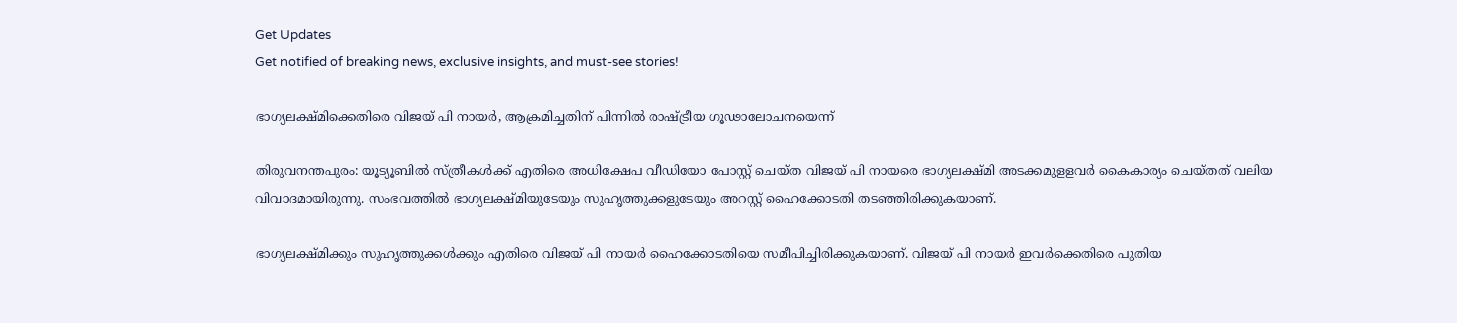Get Updates
Get notified of breaking news, exclusive insights, and must-see stories!

ഭാഗ്യലക്ഷ്മിക്കെതിരെ വിജയ് പി നായർ, ആക്രമിച്ചതിന് പിന്നില്‍ രാഷ്ട്രീയ ഗൂഢാലോചനയെന്ന്

തിരുവനന്തപുരം: യൂട്യൂബില്‍ സ്ത്രീകള്‍ക്ക് എതിരെ അധിക്ഷേപ വീഡിയോ പോസ്റ്റ് ചെയ്ത വിജയ് പി നായരെ ഭാഗ്യലക്ഷ്മി അടക്കമുളളവര്‍ കൈകാര്യം ചെയ്തത് വലിയ വിവാദമായിരുന്നു. സംഭവത്തില്‍ ഭാഗ്യലക്ഷ്മിയുടേയും സുഹൃത്തുക്കളുടേയും അറസ്റ്റ് ഹൈക്കോടതി തടഞ്ഞിരിക്കുകയാണ്.

ഭാഗ്യലക്ഷ്മിക്കും സുഹൃത്തുക്കള്‍ക്കും എതിരെ വിജയ് പി നായര്‍ ഹൈക്കോടതിയെ സമീപിച്ചിരിക്കുകയാണ്. വിജയ് പി നായര്‍ ഇവര്‍ക്കെതിരെ പുതിയ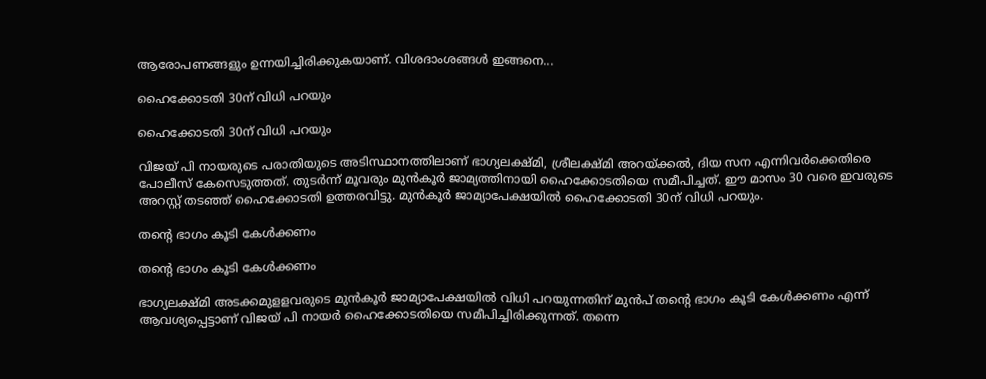ആരോപണങ്ങളും ഉന്നയിച്ചിരിക്കുകയാണ്. വിശദാംശങ്ങള്‍ ഇങ്ങനെ...

ഹൈക്കോടതി 30ന് വിധി പറയും

ഹൈക്കോടതി 30ന് വിധി പറയും

വിജയ് പി നായരുടെ പരാതിയുടെ അടിസ്ഥാനത്തിലാണ് ഭാഗ്യലക്ഷ്മി, ശ്രീലക്ഷ്മി അറയ്ക്കല്‍, ദിയ സന എന്നിവര്‍ക്കെതിരെ പോലീസ് കേസെടുത്തത്. തുടര്‍ന്ന് മൂവരും മുന്‍കൂര്‍ ജാമ്യത്തിനായി ഹൈക്കോടതിയെ സമീപിച്ചത്. ഈ മാസം 30 വരെ ഇവരുടെ അറസ്റ്റ് തടഞ്ഞ് ഹൈക്കോടതി ഉത്തരവിട്ടു. മുന്‍കൂര്‍ ജാമ്യാപേക്ഷയില്‍ ഹൈക്കോടതി 30ന് വിധി പറയും.

തന്റെ ഭാഗം കൂടി കേള്‍ക്കണം

തന്റെ ഭാഗം കൂടി കേള്‍ക്കണം

ഭാഗ്യലക്ഷ്മി അടക്കമുളളവരുടെ മുന്‍കൂര്‍ ജാമ്യാപേക്ഷയില്‍ വിധി പറയുന്നതിന് മുന്‍പ് തന്റെ ഭാഗം കൂടി കേള്‍ക്കണം എന്ന് ആവശ്യപ്പെട്ടാണ് വിജയ് പി നായര്‍ ഹൈക്കോടതിയെ സമീപിച്ചിരിക്കുന്നത്. തന്നെ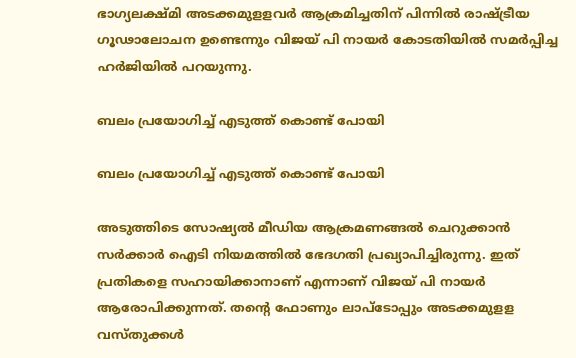ഭാഗ്യലക്ഷ്മി അടക്കമുളളവര്‍ ആക്രമിച്ചതിന് പിന്നില്‍ രാഷ്ട്രീയ ഗൂഢാലോചന ഉണ്ടെന്നും വിജയ് പി നായര്‍ കോടതിയില്‍ സമര്‍പ്പിച്ച ഹര്‍ജിയില്‍ പറയുന്നു.

ബലം പ്രയോഗിച്ച് എടുത്ത് കൊണ്ട് പോയി

ബലം പ്രയോഗിച്ച് എടുത്ത് കൊണ്ട് പോയി

അടുത്തിടെ സോഷ്യല്‍ മീഡിയ ആക്രമണങ്ങല്‍ ചെറുക്കാന്‍ സര്‍ക്കാര്‍ ഐടി നിയമത്തില്‍ ഭേദഗതി പ്രഖ്യാപിച്ചിരുന്നു. ഇത് പ്രതികളെ സഹായിക്കാനാണ് എന്നാണ് വിജയ് പി നായര്‍ ആരോപിക്കുന്നത്. തന്റെ ഫോണും ലാപ്‌ടോപ്പും അടക്കമുളള വസ്തുക്കള്‍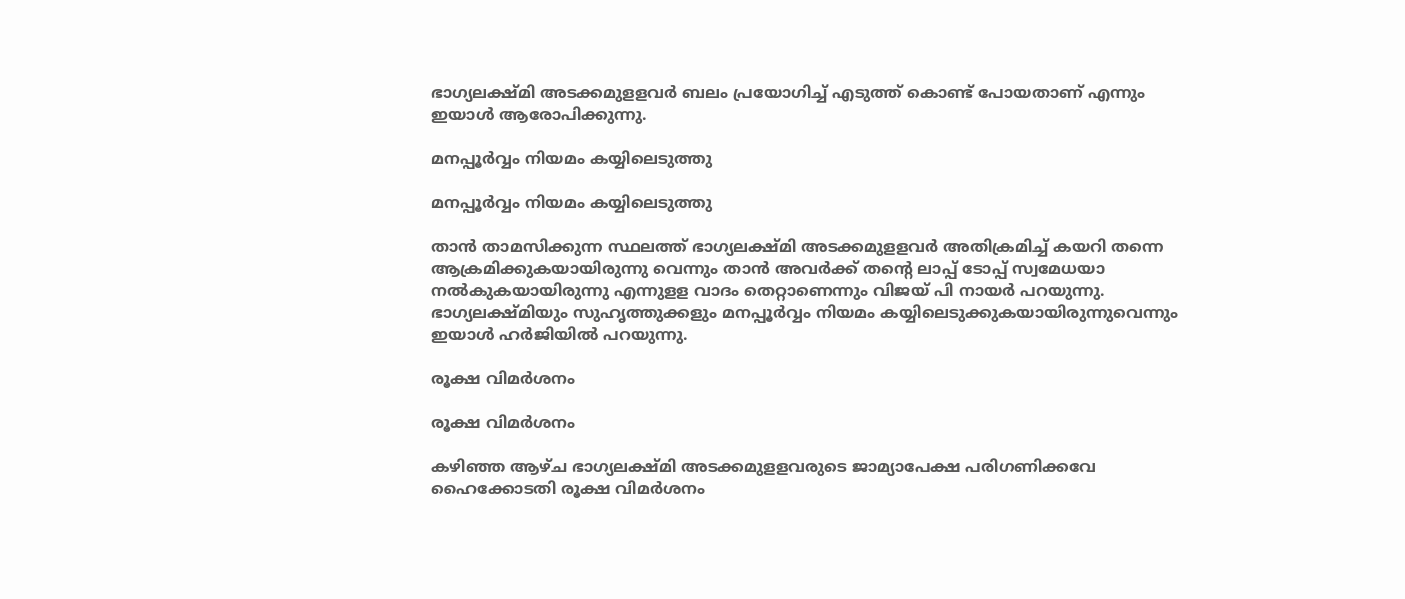ഭാഗ്യലക്ഷ്മി അടക്കമുളളവര്‍ ബലം പ്രയോഗിച്ച് എടുത്ത് കൊണ്ട് പോയതാണ് എന്നും ഇയാള്‍ ആരോപിക്കുന്നു.

മനപ്പൂര്‍വ്വം നിയമം കയ്യിലെടുത്തു

മനപ്പൂര്‍വ്വം നിയമം കയ്യിലെടുത്തു

താന്‍ താമസിക്കുന്ന സ്ഥലത്ത് ഭാഗ്യലക്ഷ്മി അടക്കമുളളവര്‍ അതിക്രമിച്ച് കയറി തന്നെ ആക്രമിക്കുകയായിരുന്നു വെന്നും താന്‍ അവര്‍ക്ക് തന്റെ ലാപ്പ് ടോപ്പ് സ്വമേധയാ നല്‍കുകയായിരുന്നു എന്നുളള വാദം തെറ്റാണെന്നും വിജയ് പി നായര്‍ പറയുന്നു. ഭാഗ്യലക്ഷ്മിയും സുഹൃത്തുക്കളും മനപ്പൂര്‍വ്വം നിയമം കയ്യിലെടുക്കുകയായിരുന്നുവെന്നും ഇയാള്‍ ഹര്‍ജിയില്‍ പറയുന്നു.

രൂക്ഷ വിമർശനം

രൂക്ഷ വിമർശനം

കഴിഞ്ഞ ആഴ്ച ഭാഗ്യലക്ഷ്മി അടക്കമുളളവരുടെ ജാമ്യാപേക്ഷ പരിഗണിക്കവേ ഹൈക്കോടതി രൂക്ഷ വിമർശനം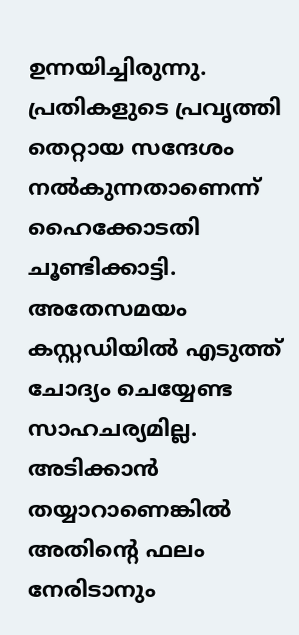ഉന്നയിച്ചിരുന്നു. പ്രതികളുടെ പ്രവൃത്തി തെറ്റായ സന്ദേശം നൽകുന്നതാണെന്ന് ഹൈക്കോടതി ചൂണ്ടിക്കാട്ടി. അതേസമയം കസ്റ്റഡിയിൽ എടുത്ത് ചോദ്യം ചെയ്യേണ്ട സാഹചര്യമില്ല. അടിക്കാൻ തയ്യാറാണെങ്കിൽ അതിന്റെ ഫലം നേരിടാനും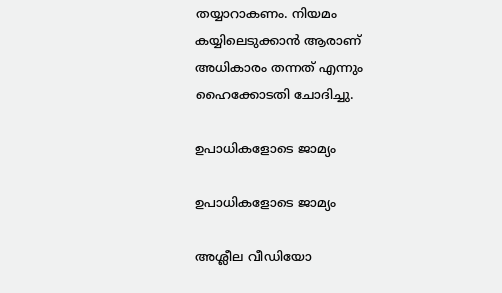തയ്യാറാകണം. നിയമം കയ്യിലെടുക്കാൻ ആരാണ് അധികാരം തന്നത് എന്നും ഹൈക്കോടതി ചോദിച്ചു.

ഉപാധികളോടെ ജാമ്യം

ഉപാധികളോടെ ജാമ്യം

അശ്ലീല വീഡിയോ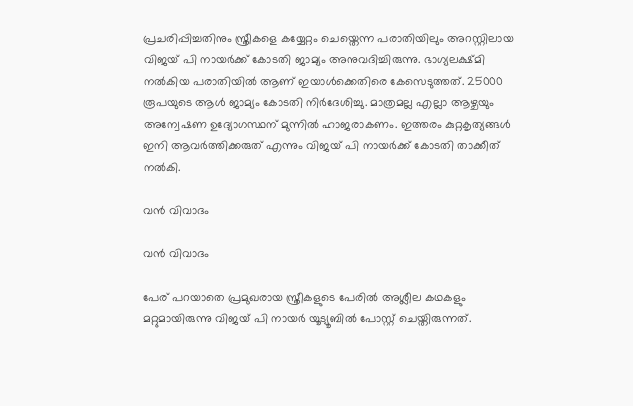പ്രചരിപ്പിച്ചതിനും സ്ത്രീകളെ കയ്യേറ്റം ചെയ്തെന്ന പരാതിയിലും അറസ്റ്റിലായ വിജയ് പി നായർക്ക് കോടതി ജാമ്യം അനുവദിച്ചിരുന്നു. ഭാഗ്യലക്ഷ്മി നല്‍കിയ പരാതിയില്‍ ആണ് ഇയാള്‍ക്കെതിരെ കേസെടുത്തത്. 25000 രൂപയുടെ ആള്‍ ജാമ്യം കോടതി നിര്‍ദേശിച്ചു. മാത്രമല്ല എല്ലാ ആഴ്ചയും അന്വേഷണ ഉദ്യോഗസ്ഥന് മുന്നില്‍ ഹാജരാകണം. ഇത്തരം കുറ്റകൃത്യങ്ങള്‍ ഇനി ആവര്‍ത്തിക്കരുത് എന്നും വിജയ് പി നായര്‍ക്ക് കോടതി താക്കീത് നല്‍കി.

വൻ വിവാദം

വൻ വിവാദം

പേര് പറയാതെ പ്രമുഖരായ സ്ത്രീകളുടെ പേരില്‍ അശ്ലീല കഥകളും മറ്റുമായിരുന്നു വിജയ് പി നായർ യൂട്യൂബിൽ പോസ്റ്റ് ചെയ്തിരുന്നത്.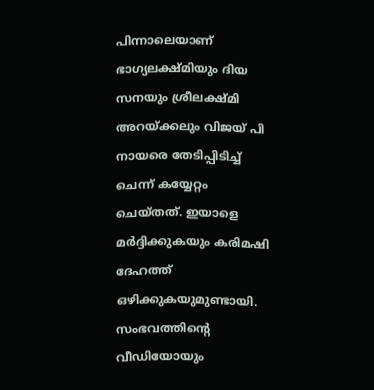പിന്നാലെയാണ് ഭാഗ്യലക്ഷ്മിയും ദിയ സനയും ശ്രീലക്ഷ്മി അറയ്ക്കലും വിജയ് പി നായരെ തേടിപ്പിടിച്ച് ചെന്ന് കയ്യേറ്റം ചെയ്തത്. ഇയാളെ മര്‍ദ്ദിക്കുകയും കരിമഷി ദേഹത്ത് ഒഴിക്കുകയുമുണ്ടായി. സംഭവത്തിന്റെ വീഡിയോയും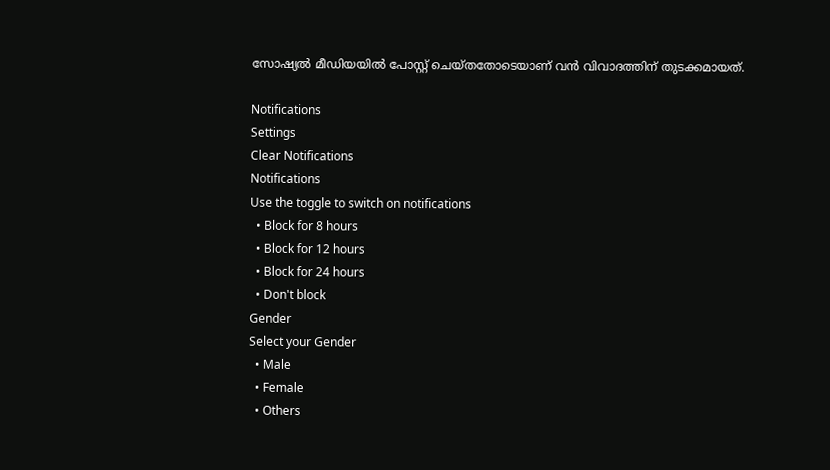സോഷ്യല്‍ മീഡിയയില്‍ പോസ്റ്റ് ചെയ്തതോടെയാണ് വൻ വിവാദത്തിന് തുടക്കമായത്.

Notifications
Settings
Clear Notifications
Notifications
Use the toggle to switch on notifications
  • Block for 8 hours
  • Block for 12 hours
  • Block for 24 hours
  • Don't block
Gender
Select your Gender
  • Male
  • Female
  • Others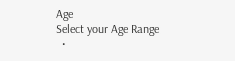Age
Select your Age Range
  •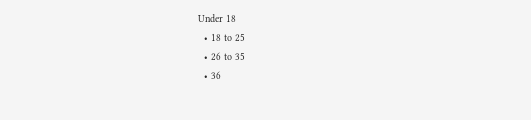Under 18
  • 18 to 25
  • 26 to 35
  • 36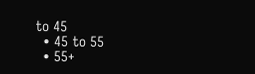to 45
  • 45 to 55
  • 55+